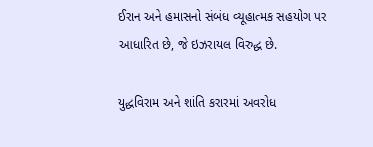ઈરાન અને હમાસનો સંબંધ વ્યૂહાત્મક સહયોગ પર આધારિત છે, જે ઇઝરાયલ વિરુદ્ધ છે.

યુદ્ધવિરામ અને શાંતિ કરારમાં અવરોધ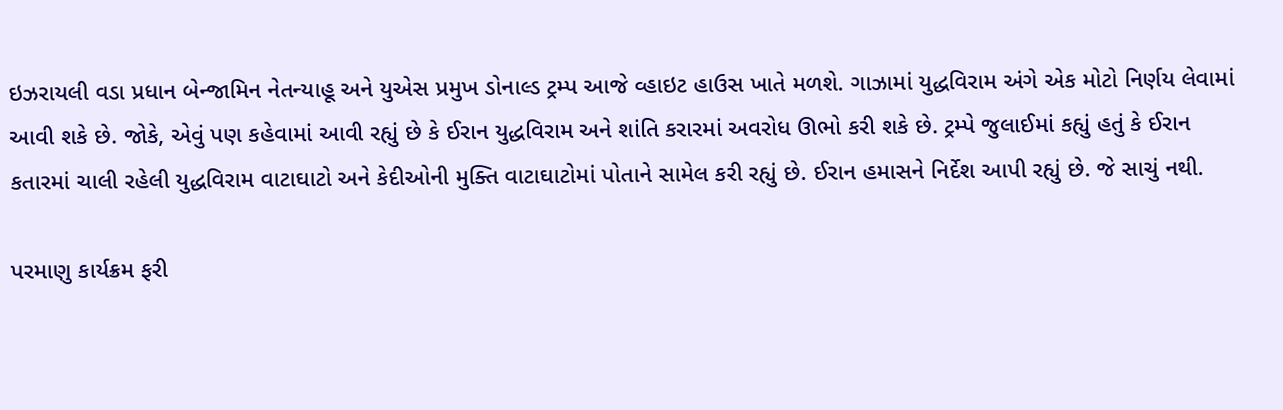ઇઝરાયલી વડા પ્રધાન બેન્જામિન નેતન્યાહૂ અને યુએસ પ્રમુખ ડોનાલ્ડ ટ્રમ્પ આજે વ્હાઇટ હાઉસ ખાતે મળશે. ગાઝામાં યુદ્ધવિરામ અંગે એક મોટો નિર્ણય લેવામાં આવી શકે છે. જોકે, એવું પણ કહેવામાં આવી રહ્યું છે કે ઈરાન યુદ્ધવિરામ અને શાંતિ કરારમાં અવરોધ ઊભો કરી શકે છે. ટ્રમ્પે જુલાઈમાં કહ્યું હતું કે ઈરાન કતારમાં ચાલી રહેલી યુદ્ધવિરામ વાટાઘાટો અને કેદીઓની મુક્તિ વાટાઘાટોમાં પોતાને સામેલ કરી રહ્યું છે. ઈરાન હમાસને નિર્દેશ આપી રહ્યું છે. જે સાચું નથી.

પરમાણુ કાર્યક્રમ ફરી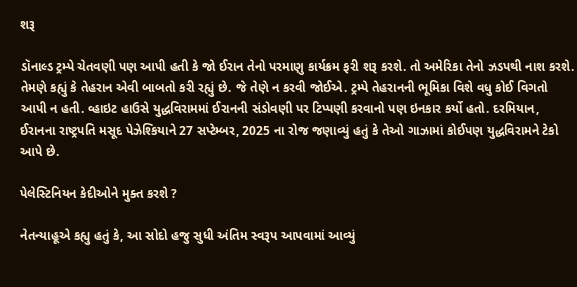શરૂ

ડૉનાલ્ડ ટ્રમ્પે ચેતવણી પણ આપી હતી કે જો ઈરાન તેનો પરમાણુ કાર્યક્રમ ફરી શરૂ કરશે. તો અમેરિકા તેનો ઝડપથી નાશ કરશે. તેમણે કહ્યું કે તેહરાન એવી બાબતો કરી રહ્યું છે. જે તેણે ન કરવી જોઈએ. ટ્રમ્પે તેહરાનની ભૂમિકા વિશે વધુ કોઈ વિગતો આપી ન હતી. વ્હાઇટ હાઉસે યુદ્ધવિરામમાં ઈરાનની સંડોવણી પર ટિપ્પણી કરવાનો પણ ઇનકાર કર્યો હતો. દરમિયાન, ઈરાનના રાષ્ટ્રપતિ મસૂદ પેઝેશ્કિયાને 27 સપ્ટેમ્બર, 2025 ના રોજ જણાવ્યું હતું કે તેઓ ગાઝામાં કોઈપણ યુદ્ધવિરામને ટેકો આપે છે.

પેલેસ્ટિનિયન કેદીઓને મુક્ત કરશે ?

નેતન્યાહૂએ કહ્યુ હતું કે, આ સોદો હજુ સુધી અંતિમ સ્વરૂપ આપવામાં આવ્યું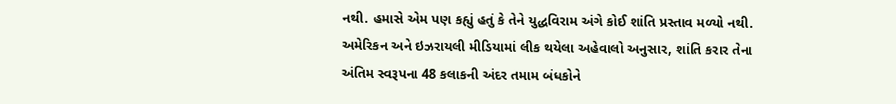નથી. હમાસે એમ પણ કહ્યું હતું કે તેને યુદ્ધવિરામ અંગે કોઈ શાંતિ પ્રસ્તાવ મળ્યો નથી. અમેરિકન અને ઇઝરાયલી મીડિયામાં લીક થયેલા અહેવાલો અનુસાર, શાંતિ કરાર તેના અંતિમ સ્વરૂપના 48 કલાકની અંદર તમામ બંધકોને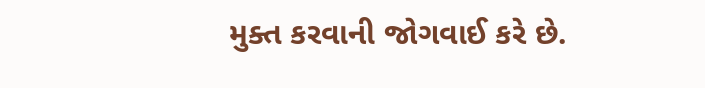મુક્ત કરવાની જોગવાઈ કરે છે.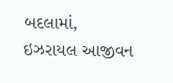બદલામાં, ઇઝરાયલ આજીવન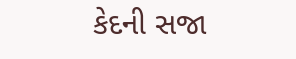કેદની સજા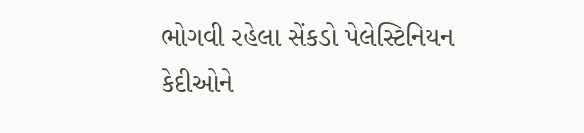ભોગવી રહેલા સેંકડો પેલેસ્ટિનિયન કેદીઓને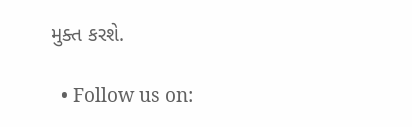મુક્ત કરશે.

  • Follow us on: